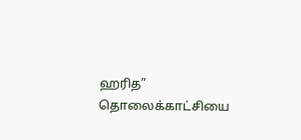ஹரித” தொலைக்காட்சியை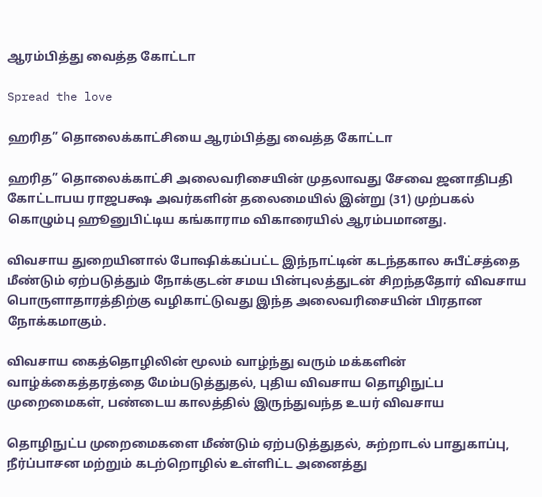ஆரம்பித்து வைத்த கோட்டா

Spread the love

ஹரித” தொலைக்காட்சியை ஆரம்பித்து வைத்த கோட்டா

ஹரித” தொலைக்காட்சி அலைவரிசையின் முதலாவது சேவை ஜனாதிபதி கோட்டாபய ராஜபக்ஷ அவர்களின் தலைமையில் இன்று (31) முற்பகல் கொழும்பு ஹூனுபிட்டிய கங்காராம விகாரையில் ஆரம்பமானது.

விவசாய துறையினால் போஷிக்கப்பட்ட இந்நாட்டின் கடந்தகால சுபீட்சத்தை மீண்டும் ஏற்படுத்தும் நோக்குடன் சமய பின்புலத்துடன் சிறந்ததோர் விவசாய பொருளாதாரத்திற்கு வழிகாட்டுவது இந்த அலைவரிசையின் பிரதான நோக்கமாகும்.

விவசாய கைத்தொழிலின் மூலம் வாழ்ந்து வரும் மக்களின் வாழ்க்கைத்தரத்தை மேம்படுத்துதல், புதிய விவசாய தொழிநுட்ப முறைமைகள், பண்டைய காலத்தில் இருந்துவந்த உயர் விவசாய

தொழிநுட்ப முறைமைகளை மீண்டும் ஏற்படுத்துதல், சுற்றாடல் பாதுகாப்பு, நீர்ப்பாசன மற்றும் கடற்றொழில் உள்ளிட்ட அனைத்து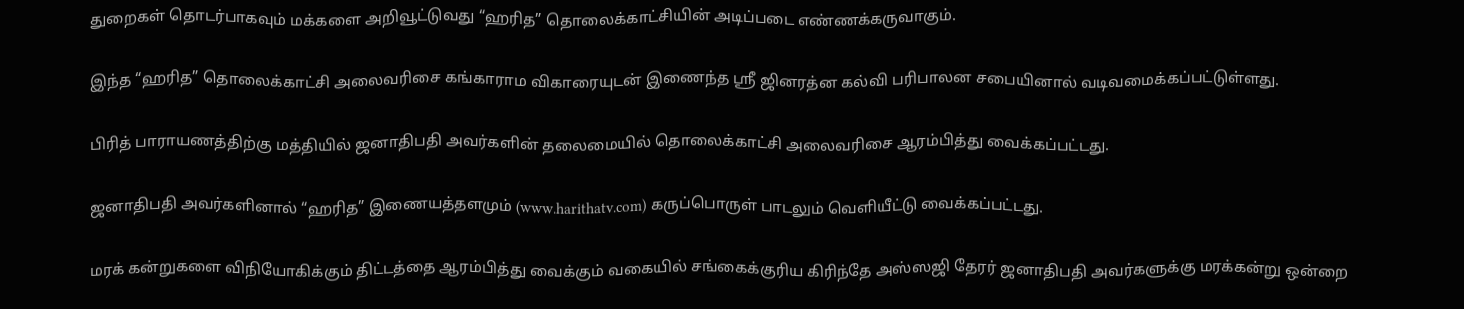துறைகள் தொடர்பாகவும் மக்களை அறிவூட்டுவது “ஹரித” தொலைக்காட்சியின் அடிப்படை எண்ணக்கருவாகும்.

இந்த “ஹரித” தொலைக்காட்சி அலைவரிசை கங்காராம விகாரையுடன் இணைந்த ஸ்ரீ ஜினரத்ன கல்வி பரிபாலன சபையினால் வடிவமைக்கப்பட்டுள்ளது.

பிரித் பாராயணத்திற்கு மத்தியில் ஜனாதிபதி அவர்களின் தலைமையில் தொலைக்காட்சி அலைவரிசை ஆரம்பித்து வைக்கப்பட்டது.

ஜனாதிபதி அவர்களினால் “ஹரித” இணையத்தளமும் (www.harithatv.com) கருப்பொருள் பாடலும் வெளியீட்டு வைக்கப்பட்டது.

மரக் கன்றுகளை விநியோகிக்கும் திட்டத்தை ஆரம்பித்து வைக்கும் வகையில் சங்கைக்குரிய கிரிந்தே அஸ்ஸஜி தேரர் ஜனாதிபதி அவர்களுக்கு மரக்கன்று ஒன்றை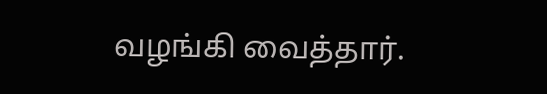வழங்கி வைத்தார்.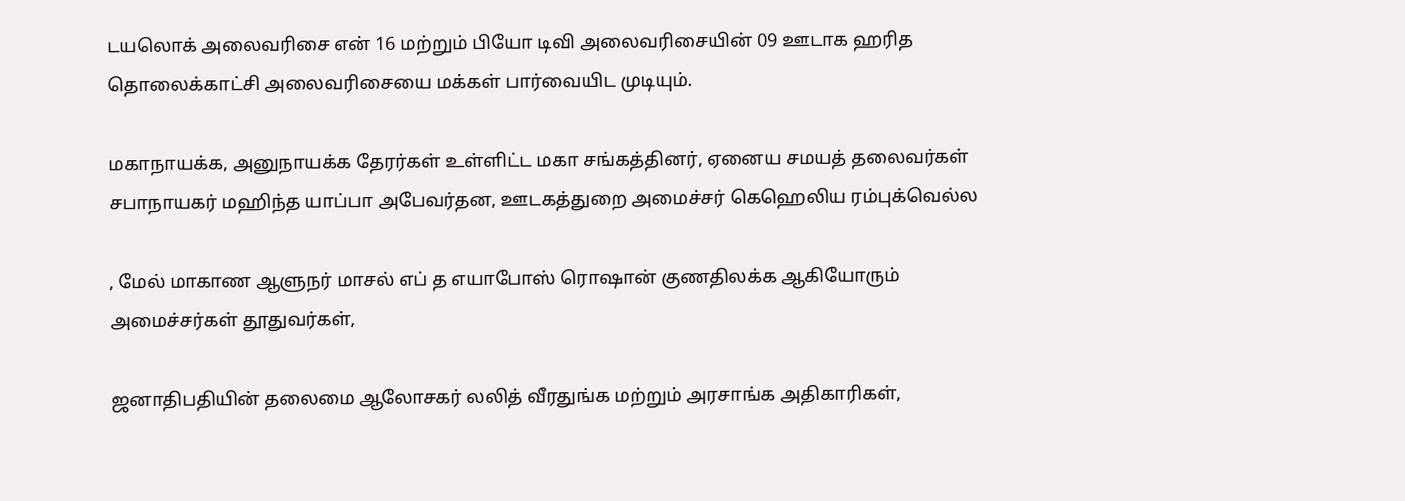டயலொக் அலைவரிசை என் 16 மற்றும் பியோ டிவி அலைவரிசையின் 09 ஊடாக ஹரித தொலைக்காட்சி அலைவரிசையை மக்கள் பார்வையிட முடியும்.

மகாநாயக்க, அனுநாயக்க தேரர்கள் உள்ளிட்ட மகா சங்கத்தினர், ஏனைய சமயத் தலைவர்கள் சபாநாயகர் மஹிந்த யாப்பா அபேவர்தன, ஊடகத்துறை அமைச்சர் கெஹெலிய ரம்புக்வெல்ல

, மேல் மாகாண ஆளுநர் மாசல் எப் த எயாபோஸ் ரொஷான் குணதிலக்க ஆகியோரும் அமைச்சர்கள் தூதுவர்கள்,

ஜனாதிபதியின் தலைமை ஆலோசகர் லலித் வீரதுங்க மற்றும் அரசாங்க அதிகாரிகள்,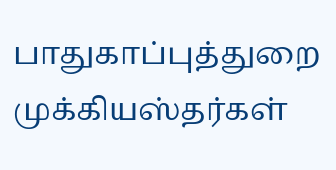பாதுகாப்புத்துறை முக்கியஸ்தர்கள்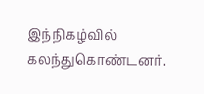இந்நிகழ்வில் கலந்துகொண்டனர்.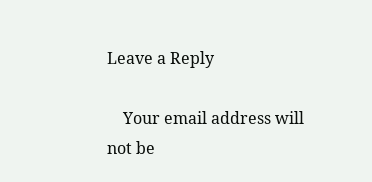Leave a Reply

    Your email address will not be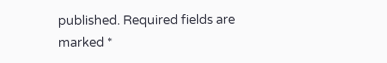published. Required fields are marked *